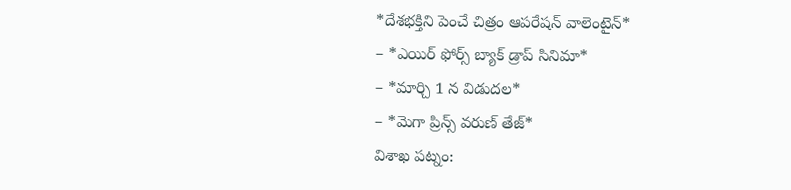*దేశభక్తిని పెంచే చిత్రం ఆపరేషన్ వాలెంటైన్*
– *ఎయిర్ ఫోర్స్ బ్యాక్ డ్రాప్ సినిమా*
– *మార్చి 1 న విడుదల*
– *మెగా ప్రిన్స్ వరుణ్ తేజ్*
విశాఖ పట్నం: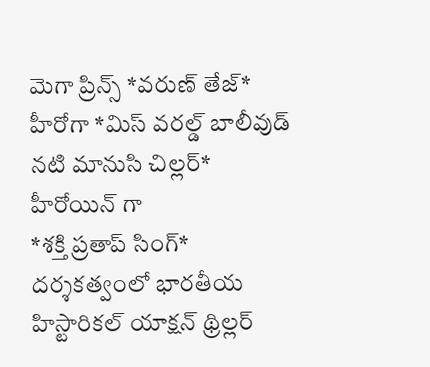మెగా ప్రిన్స్ *వరుణ్ తేజ్* హీరోగా *మిస్ వరల్డ్ బాలీవుడ్ నటి మానుసి చిల్లర్* హీరోయిన్ గా
*శక్తి ప్రతాప్ సింగ్* దర్శకత్వంలో భారతీయ హిస్టారికల్ యాక్షన్ థ్రిల్లర్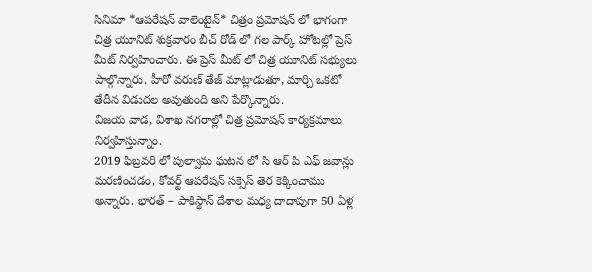సినిమా *ఆపరేషన్ వాలెంటైన్* చిత్రం ప్రమోషన్ లో భాగంగా చిత్ర యూనిట్ శుక్రవారం బీచ్ రోడ్ లో గల పార్క్ హోటల్లో ప్రెస్ మీట్ నిర్వహించారు. ఈ ప్రెస్ మీట్ లో చిత్ర యూనిట్ సభ్యులు పాల్గొన్నారు. హీరో వరుణ్ తేజ్ మాట్లాడుతూ, మార్చి ఒకటో తేదీన విడుదల అవుతుంది అని పేర్కొన్నారు.
విజయ వాడ, విశాఖ నగరాల్లో చిత్ర ప్రమోషన్ కార్యక్రమాలు నిర్వహిస్తున్నాం.
2019 ఫిబ్రవరి లో పుల్వామ ఘటన లో సి ఆర్ పి ఎఫ్ జవాన్లు మరణించడం, కోవర్ట్ ఆపరేషన్ సక్సెస్ తెర కెక్కించాము అన్నారు. భారత్ – పాకిస్థాన్ దేశాల మధ్య దాదాపుగా 50 ఏళ్ల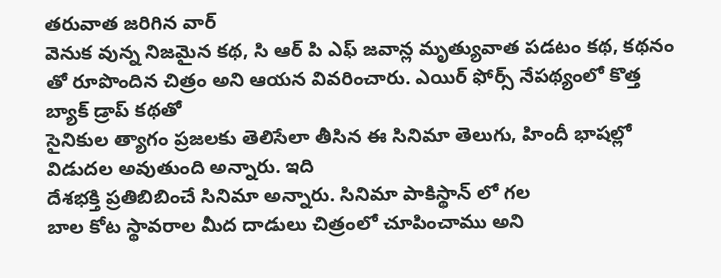తరువాత జరిగిన వార్
వెనుక వున్న నిజమైన కథ, సి ఆర్ పి ఎఫ్ జవాన్ల మృత్యువాత పడటం కథ, కథనం తో రూపొందిన చిత్రం అని ఆయన వివరించారు. ఎయిర్ ఫోర్స్ నేపథ్యంలో కొత్త బ్యాక్ డ్రాప్ కథతో
సైనికుల త్యాగం ప్రజలకు తెలిసేలా తీసిన ఈ సినిమా తెలుగు, హిందీ భాషల్లో విడుదల అవుతుంది అన్నారు. ఇది
దేశభక్తి ప్రతిబిబించే సినిమా అన్నారు. సినిమా పాకిస్థాన్ లో గల
బాల కోట స్థావరాల మీద దాడులు చిత్రంలో చూపించాము అని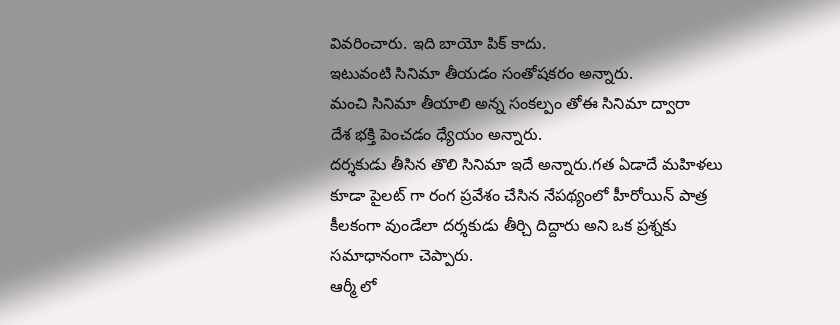వివరించారు. ఇది బాయో పిక్ కాదు.
ఇటువంటి సినిమా తీయడం సంతోషకరం అన్నారు.
మంచి సినిమా తీయాలి అన్న సంకల్పం తోఈ సినిమా ద్వారా
దేశ భక్తి పెంచడం ధ్యేయం అన్నారు.
దర్శకుడు తీసిన తొలి సినిమా ఇదే అన్నారు.గత ఏడాదే మహిళలు కూడా పైలట్ గా రంగ ప్రవేశం చేసిన నేపథ్యంలో హీరోయిన్ పాత్ర కీలకంగా వుండేలా దర్శకుడు తీర్చి దిద్దారు అని ఒక ప్రశ్నకు సమాధానంగా చెప్పారు.
ఆర్మీ లో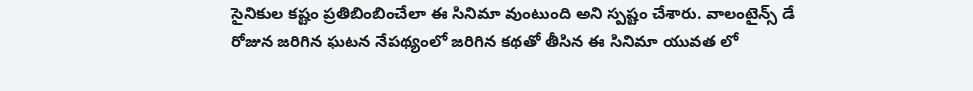సైనికుల కష్టం ప్రతిబింబించేలా ఈ సినిమా వుంటుంది అని స్పష్టం చేశారు. వాలంటైన్స్ డే రోజున జరిగిన ఘటన నేపథ్యంలో జరిగిన కథతో తీసిన ఈ సినిమా యువత లో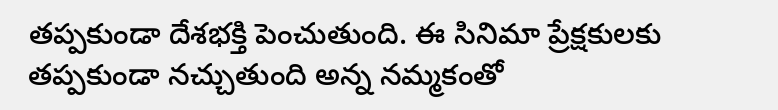తప్పకుండా దేశభక్తి పెంచుతుంది. ఈ సినిమా ప్రేక్షకులకు తప్పకుండా నచ్చుతుంది అన్న నమ్మకంతో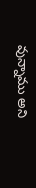వున్నాము అని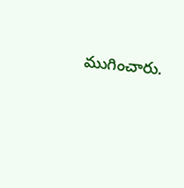ముగించారు.